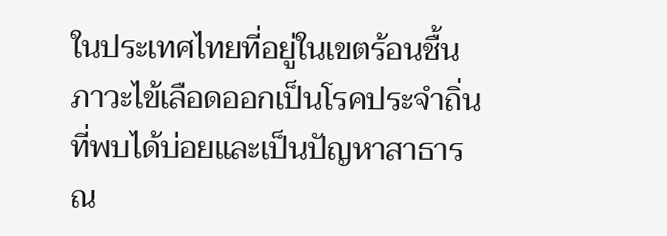ในประเทศไทยที่อยู่ในเขตร้อนชื้น ภาวะไข้เลือดออกเป็นโรคประจำถิ่นที่พบได้บ่อยและเป็นปัญหาสาธารณ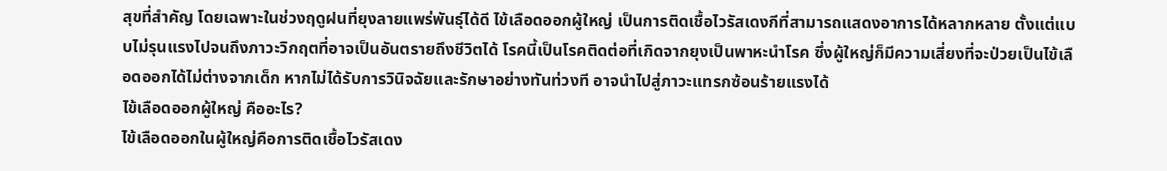สุขที่สำคัญ โดยเฉพาะในช่วงฤดูฝนที่ยุงลายแพร่พันธุ์ได้ดี ไข้เลือดออกผู้ใหญ่ เป็นการติดเชื้อไวรัสเดงกีที่สามารถแสดงอาการได้หลากหลาย ตั้งแต่แบบไม่รุนแรงไปจนถึงภาวะวิกฤตที่อาจเป็นอันตรายถึงชีวิตได้ โรคนี้เป็นโรคติดต่อที่เกิดจากยุงเป็นพาหะนำโรค ซึ่งผู้ใหญ่ก็มีความเสี่ยงที่จะป่วยเป็นไข้เลือดออกได้ไม่ต่างจากเด็ก หากไม่ได้รับการวินิจฉัยและรักษาอย่างทันท่วงที อาจนำไปสู่ภาวะแทรกซ้อนร้ายแรงได้
ไข้เลือดออกผู้ใหญ่ คืออะไร?
ไข้เลือดออกในผู้ใหญ่คือการติดเชื้อไวรัสเดง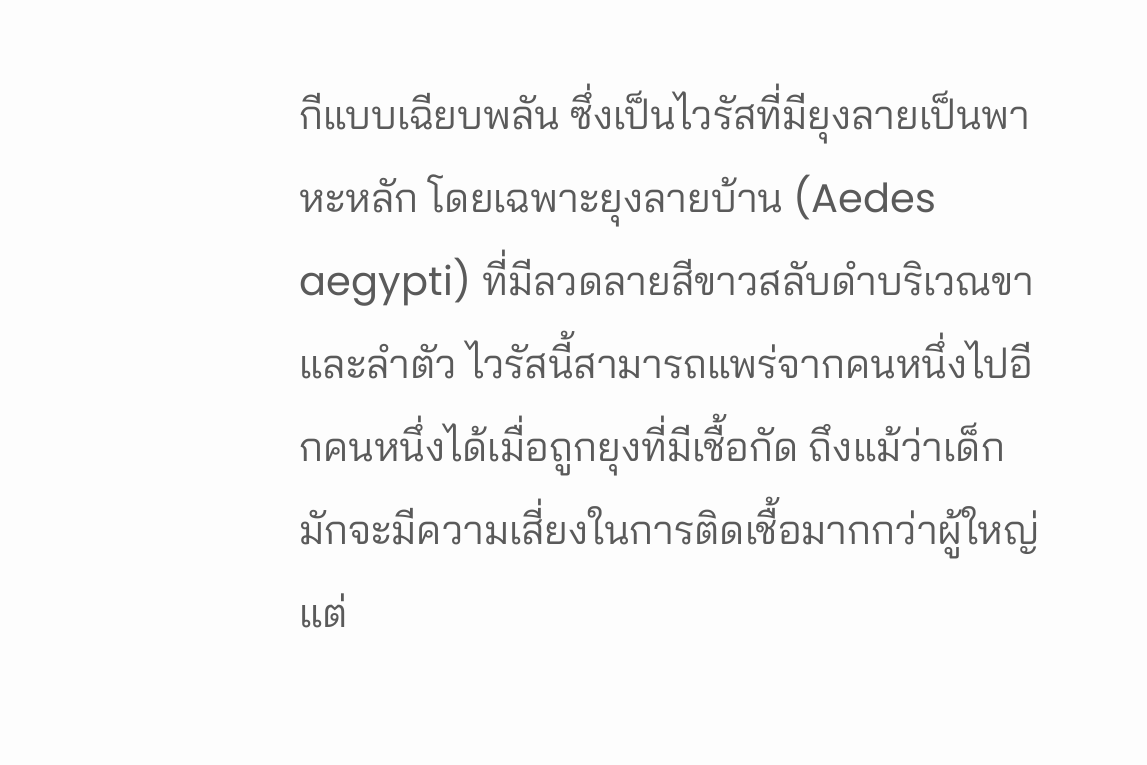กีแบบเฉียบพลัน ซึ่งเป็นไวรัสที่มียุงลายเป็นพาหะหลัก โดยเฉพาะยุงลายบ้าน (Aedes aegypti) ที่มีลวดลายสีขาวสลับดำบริเวณขาและลำตัว ไวรัสนี้สามารถแพร่จากคนหนึ่งไปอีกคนหนึ่งได้เมื่อถูกยุงที่มีเชื้อกัด ถึงแม้ว่าเด็กมักจะมีความเสี่ยงในการติดเชื้อมากกว่าผู้ใหญ่ แต่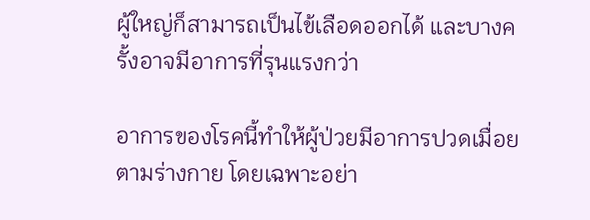ผู้ใหญ่ก็สามารถเป็นไข้เลือดออกได้ และบางครั้งอาจมีอาการที่รุนแรงกว่า

อาการของโรคนี้ทำให้ผู้ป่วยมีอาการปวดเมื่อยตามร่างกาย โดยเฉพาะอย่า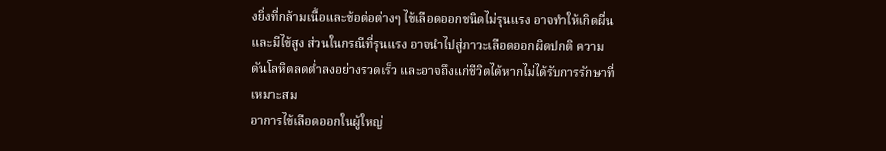งยิ่งที่กล้ามเนื้อและข้อต่อต่างๆ ไข้เลือดออกชนิดไม่รุนแรง อาจทำให้เกิดผื่นและมีไข้สูง ส่วนในกรณีที่รุนแรง อาจนำไปสู่ภาวะเลือดออกผิดปกติ ความดันโลหิตลดต่ำลงอย่างรวดเร็ว และอาจถึงแก่ชีวิตได้หากไม่ได้รับการรักษาที่เหมาะสม
อาการไข้เลือดออกในผู้ใหญ่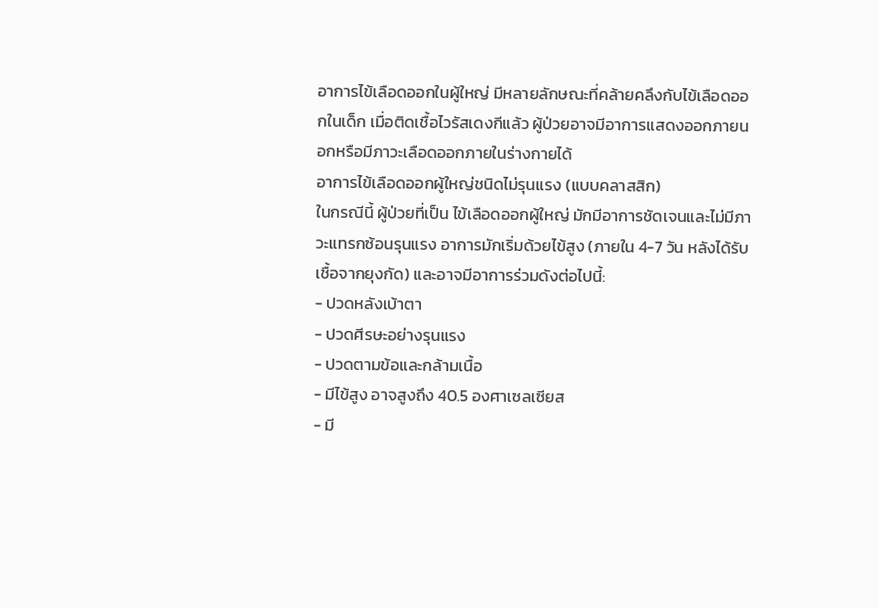อาการไข้เลือดออกในผู้ใหญ่ มีหลายลักษณะที่คล้ายคลึงกับไข้เลือดออกในเด็ก เมื่อติดเชื้อไวรัสเดงกีแล้ว ผู้ป่วยอาจมีอาการแสดงออกภายนอกหรือมีภาวะเลือดออกภายในร่างกายได้
อาการไข้เลือดออกผู้ใหญ่ชนิดไม่รุนแรง (แบบคลาสสิก)
ในกรณีนี้ ผู้ป่วยที่เป็น ไข้เลือดออกผู้ใหญ่ มักมีอาการชัดเจนและไม่มีภาวะแทรกซ้อนรุนแรง อาการมักเริ่มด้วยไข้สูง (ภายใน 4-7 วัน หลังได้รับเชื้อจากยุงกัด) และอาจมีอาการร่วมดังต่อไปนี้:
- ปวดหลังเบ้าตา
- ปวดศีรษะอย่างรุนแรง
- ปวดตามข้อและกล้ามเนื้อ
- มีไข้สูง อาจสูงถึง 40.5 องศาเซลเซียส
- มี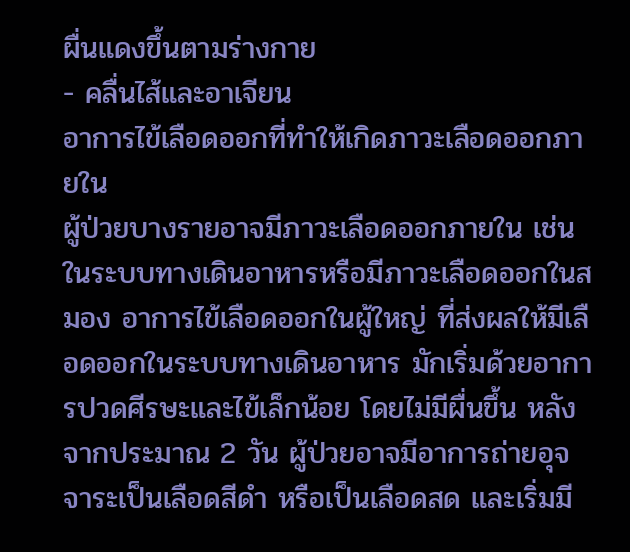ผื่นแดงขึ้นตามร่างกาย
- คลื่นไส้และอาเจียน
อาการไข้เลือดออกที่ทำให้เกิดภาวะเลือดออกภายใน
ผู้ป่วยบางรายอาจมีภาวะเลือดออกภายใน เช่น ในระบบทางเดินอาหารหรือมีภาวะเลือดออกในสมอง อาการไข้เลือดออกในผู้ใหญ่ ที่ส่งผลให้มีเลือดออกในระบบทางเดินอาหาร มักเริ่มด้วยอาการปวดศีรษะและไข้เล็กน้อย โดยไม่มีผื่นขึ้น หลังจากประมาณ 2 วัน ผู้ป่วยอาจมีอาการถ่ายอุจจาระเป็นเลือดสีดำ หรือเป็นเลือดสด และเริ่มมี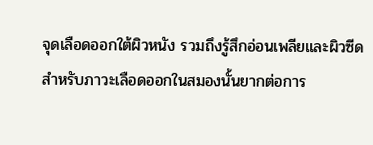จุดเลือดออกใต้ผิวหนัง รวมถึงรู้สึกอ่อนเพลียและผิวซีด
สำหรับภาวะเลือดออกในสมองนั้นยากต่อการ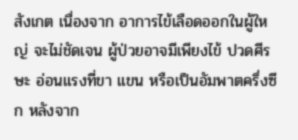สังเกต เนื่องจาก อาการไข้เลือดออกในผู้ใหญ่ จะไม่ชัดเจน ผู้ป่วยอาจมีเพียงไข้ ปวดศีรษะ อ่อนแรงที่ขา แขน หรือเป็นอัมพาตครึ่งซีก หลังจาก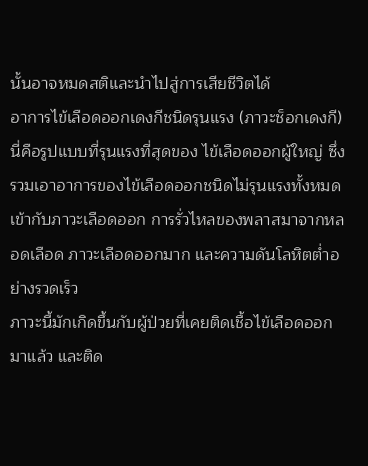นั้นอาจหมดสติและนำไปสู่การเสียชีวิตได้
อาการไข้เลือดออกเดงกีชนิดรุนแรง (ภาวะช็อกเดงกี)
นี่คือรูปแบบที่รุนแรงที่สุดของ ไข้เลือดออกผู้ใหญ่ ซึ่งรวมเอาอาการของไข้เลือดออกชนิดไม่รุนแรงทั้งหมดเข้ากับภาวะเลือดออก การรั่วไหลของพลาสมาจากหลอดเลือด ภาวะเลือดออกมาก และความดันโลหิตต่ำอย่างรวดเร็ว
ภาวะนี้มักเกิดขึ้นกับผู้ป่วยที่เคยติดเชื้อไข้เลือดออกมาแล้ว และติด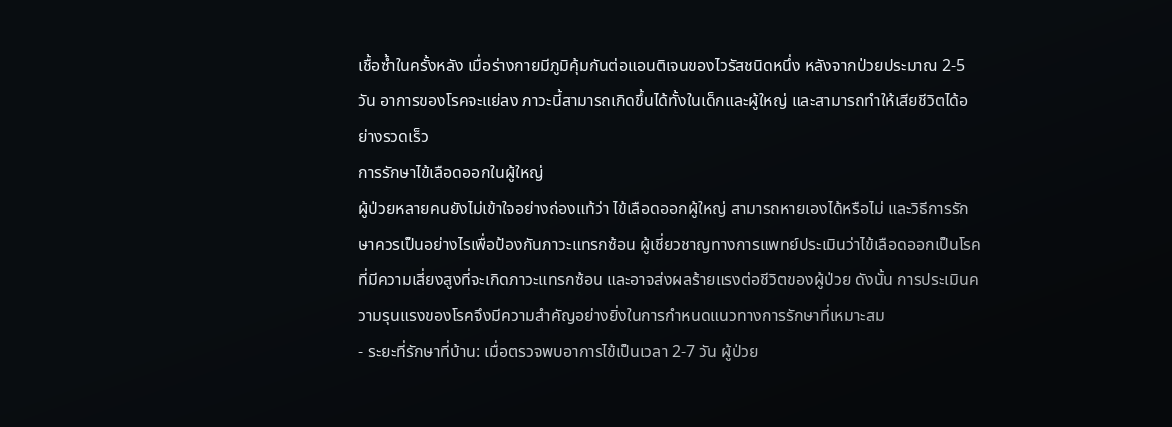เชื้อซ้ำในครั้งหลัง เมื่อร่างกายมีภูมิคุ้มกันต่อแอนติเจนของไวรัสชนิดหนึ่ง หลังจากป่วยประมาณ 2-5 วัน อาการของโรคจะแย่ลง ภาวะนี้สามารถเกิดขึ้นได้ทั้งในเด็กและผู้ใหญ่ และสามารถทำให้เสียชีวิตได้อย่างรวดเร็ว
การรักษาไข้เลือดออกในผู้ใหญ่
ผู้ป่วยหลายคนยังไม่เข้าใจอย่างถ่องแท้ว่า ไข้เลือดออกผู้ใหญ่ สามารถหายเองได้หรือไม่ และวิธีการรักษาควรเป็นอย่างไรเพื่อป้องกันภาวะแทรกซ้อน ผู้เชี่ยวชาญทางการแพทย์ประเมินว่าไข้เลือดออกเป็นโรคที่มีความเสี่ยงสูงที่จะเกิดภาวะแทรกซ้อน และอาจส่งผลร้ายแรงต่อชีวิตของผู้ป่วย ดังนั้น การประเมินความรุนแรงของโรคจึงมีความสำคัญอย่างยิ่งในการกำหนดแนวทางการรักษาที่เหมาะสม
- ระยะที่รักษาที่บ้าน: เมื่อตรวจพบอาการไข้เป็นเวลา 2-7 วัน ผู้ป่วย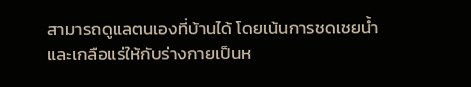สามารถดูแลตนเองที่บ้านได้ โดยเน้นการชดเชยน้ำและเกลือแร่ให้กับร่างกายเป็นห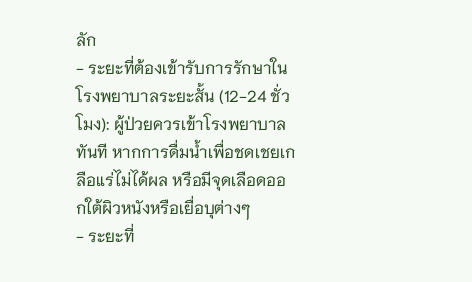ลัก
- ระยะที่ต้องเข้ารับการรักษาในโรงพยาบาลระยะสั้น (12-24 ชั่วโมง): ผู้ป่วยควรเข้าโรงพยาบาลทันที หากการดื่มน้ำเพื่อชดเชยเกลือแร่ไม่ได้ผล หรือมีจุดเลือดออกใต้ผิวหนังหรือเยื่อบุต่างๆ
- ระยะที่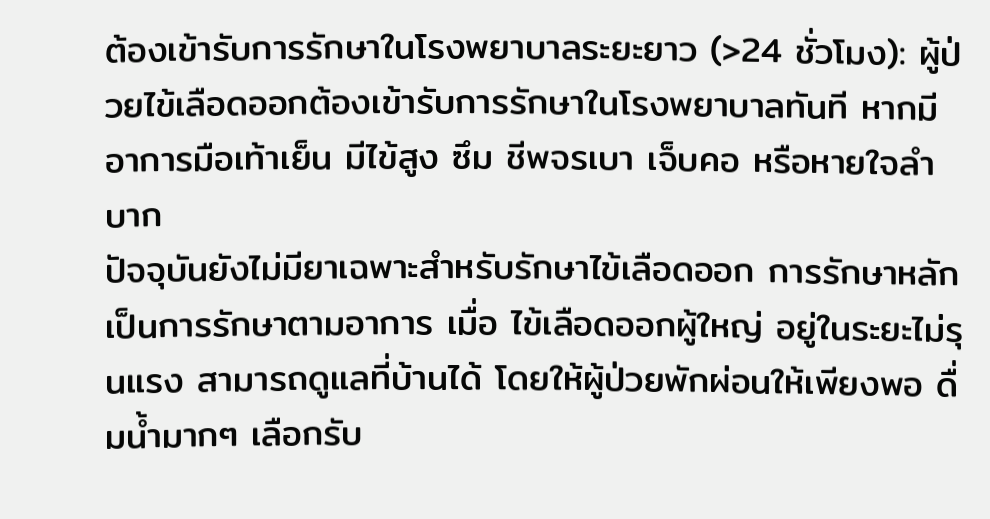ต้องเข้ารับการรักษาในโรงพยาบาลระยะยาว (>24 ชั่วโมง): ผู้ป่วยไข้เลือดออกต้องเข้ารับการรักษาในโรงพยาบาลทันที หากมีอาการมือเท้าเย็น มีไข้สูง ซึม ชีพจรเบา เจ็บคอ หรือหายใจลำบาก
ปัจจุบันยังไม่มียาเฉพาะสำหรับรักษาไข้เลือดออก การรักษาหลักเป็นการรักษาตามอาการ เมื่อ ไข้เลือดออกผู้ใหญ่ อยู่ในระยะไม่รุนแรง สามารถดูแลที่บ้านได้ โดยให้ผู้ป่วยพักผ่อนให้เพียงพอ ดื่มน้ำมากๆ เลือกรับ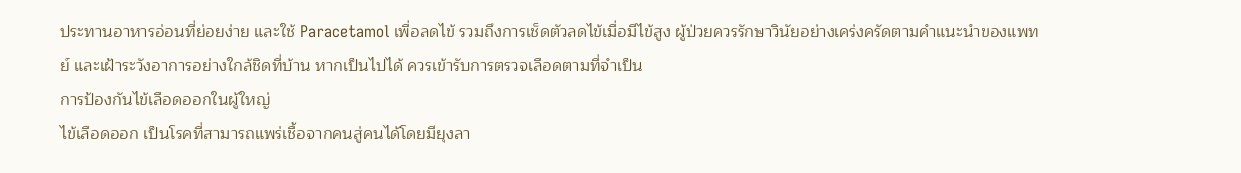ประทานอาหารอ่อนที่ย่อยง่าย และใช้ Paracetamol เพื่อลดไข้ รวมถึงการเช็ดตัวลดไข้เมื่อมีไข้สูง ผู้ป่วยควรรักษาวินัยอย่างเคร่งครัดตามคำแนะนำของแพทย์ และเฝ้าระวังอาการอย่างใกล้ชิดที่บ้าน หากเป็นไปได้ ควรเข้ารับการตรวจเลือดตามที่จำเป็น
การป้องกันไข้เลือดออกในผู้ใหญ่
ไข้เลือดออก เป็นโรคที่สามารถแพร่เชื้อจากคนสู่คนได้โดยมียุงลา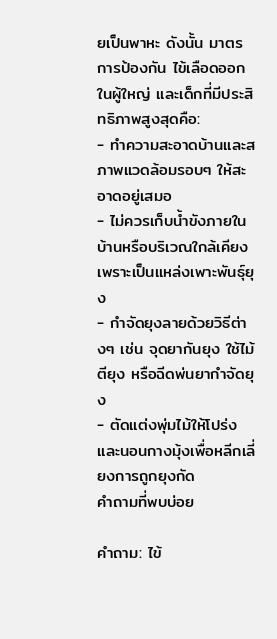ยเป็นพาหะ ดังนั้น มาตรการป้องกัน ไข้เลือดออกในผู้ใหญ่ และเด็กที่มีประสิทธิภาพสูงสุดคือ:
- ทำความสะอาดบ้านและสภาพแวดล้อมรอบๆ ให้สะอาดอยู่เสมอ
- ไม่ควรเก็บน้ำขังภายในบ้านหรือบริเวณใกล้เคียง เพราะเป็นแหล่งเพาะพันธุ์ยุง
- กำจัดยุงลายด้วยวิธีต่างๆ เช่น จุดยากันยุง ใช้ไม้ตียุง หรือฉีดพ่นยากำจัดยุง
- ตัดแต่งพุ่มไม้ให้โปร่ง และนอนกางมุ้งเพื่อหลีกเลี่ยงการถูกยุงกัด
คำถามที่พบบ่อย

คำถาม: ไข้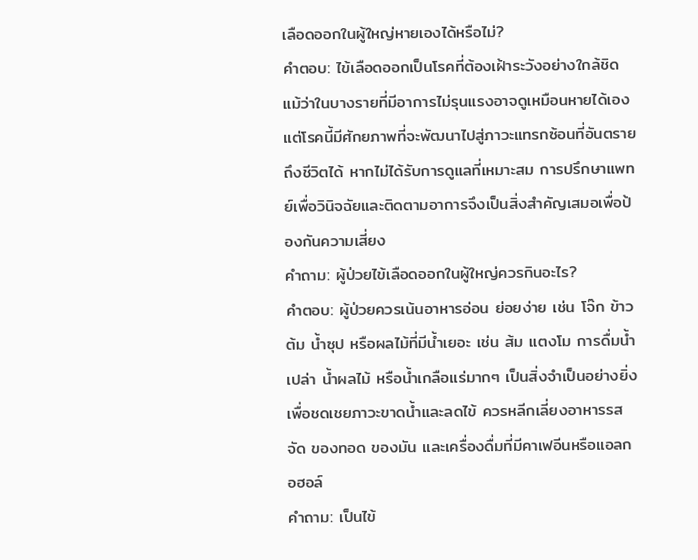เลือดออกในผู้ใหญ่หายเองได้หรือไม่?
คำตอบ: ไข้เลือดออกเป็นโรคที่ต้องเฝ้าระวังอย่างใกล้ชิด แม้ว่าในบางรายที่มีอาการไม่รุนแรงอาจดูเหมือนหายได้เอง แต่โรคนี้มีศักยภาพที่จะพัฒนาไปสู่ภาวะแทรกซ้อนที่อันตรายถึงชีวิตได้ หากไม่ได้รับการดูแลที่เหมาะสม การปรึกษาแพทย์เพื่อวินิจฉัยและติดตามอาการจึงเป็นสิ่งสำคัญเสมอเพื่อป้องกันความเสี่ยง
คำถาม: ผู้ป่วยไข้เลือดออกในผู้ใหญ่ควรกินอะไร?
คำตอบ: ผู้ป่วยควรเน้นอาหารอ่อน ย่อยง่าย เช่น โจ๊ก ข้าวต้ม น้ำซุป หรือผลไม้ที่มีน้ำเยอะ เช่น ส้ม แตงโม การดื่มน้ำเปล่า น้ำผลไม้ หรือน้ำเกลือแร่มากๆ เป็นสิ่งจำเป็นอย่างยิ่งเพื่อชดเชยภาวะขาดน้ำและลดไข้ ควรหลีกเลี่ยงอาหารรสจัด ของทอด ของมัน และเครื่องดื่มที่มีคาเฟอีนหรือแอลกอฮอล์
คำถาม: เป็นไข้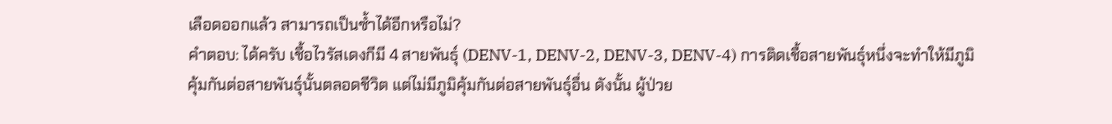เลือดออกแล้ว สามารถเป็นซ้ำได้อีกหรือไม่?
คำตอบ: ได้ครับ เชื้อไวรัสเดงกีมี 4 สายพันธุ์ (DENV-1, DENV-2, DENV-3, DENV-4) การติดเชื้อสายพันธุ์หนึ่งจะทำให้มีภูมิคุ้มกันต่อสายพันธุ์นั้นตลอดชีวิต แต่ไม่มีภูมิคุ้มกันต่อสายพันธุ์อื่น ดังนั้น ผู้ป่วย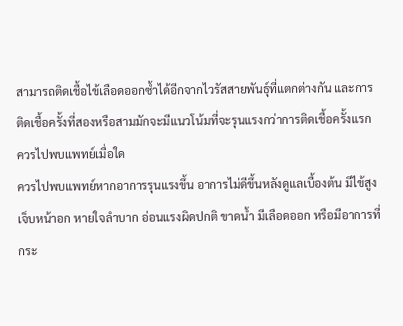สามารถติดเชื้อไข้เลือดออกซ้ำได้อีกจากไวรัสสายพันธุ์ที่แตกต่างกัน และการติดเชื้อครั้งที่สองหรือสามมักจะมีแนวโน้มที่จะรุนแรงกว่าการติดเชื้อครั้งแรก
ควรไปพบแพทย์เมื่อใด
ควรไปพบแพทย์หากอาการรุนแรงขึ้น อาการไม่ดีขึ้นหลังดูแลเบื้องต้น มีไข้สูง เจ็บหน้าอก หายใจลำบาก อ่อนแรงผิดปกติ ขาดน้ำ มีเลือดออก หรือมีอาการที่กระ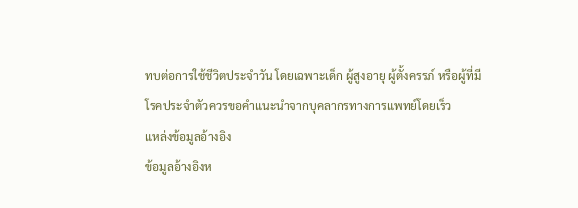ทบต่อการใช้ชีวิตประจำวัน โดยเฉพาะเด็ก ผู้สูงอายุ ผู้ตั้งครรภ์ หรือผู้ที่มีโรคประจำตัวควรขอคำแนะนำจากบุคลากรทางการแพทย์โดยเร็ว
แหล่งข้อมูลอ้างอิง
ข้อมูลอ้างอิงห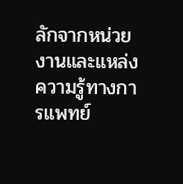ลักจากหน่วยงานและแหล่งความรู้ทางการแพทย์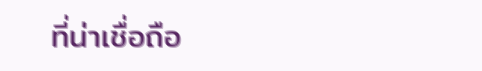ที่น่าเชื่อถือ